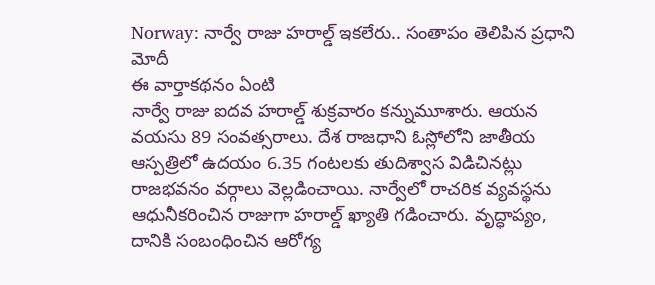Norway: నార్వే రాజు హరాల్డ్ ఇకలేరు.. సంతాపం తెలిపిన ప్రధాని మోదీ
ఈ వార్తాకథనం ఏంటి
నార్వే రాజు ఐదవ హరాల్డ్ శుక్రవారం కన్నుమూశారు. ఆయన వయసు 89 సంవత్సరాలు. దేశ రాజధాని ఓస్లోలోని జాతీయ ఆస్పత్రిలో ఉదయం 6.35 గంటలకు తుదిశ్వాస విడిచినట్లు రాజభవనం వర్గాలు వెల్లడించాయి. నార్వేలో రాచరిక వ్యవస్థను ఆధునీకరించిన రాజుగా హరాల్డ్ ఖ్యాతి గడించారు. వృద్ధాప్యం, దానికి సంబంధించిన ఆరోగ్య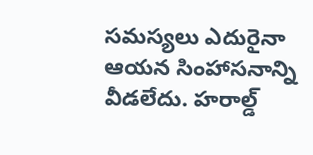సమస్యలు ఎదురైనా ఆయన సింహాసనాన్ని వీడలేదు. హరాల్డ్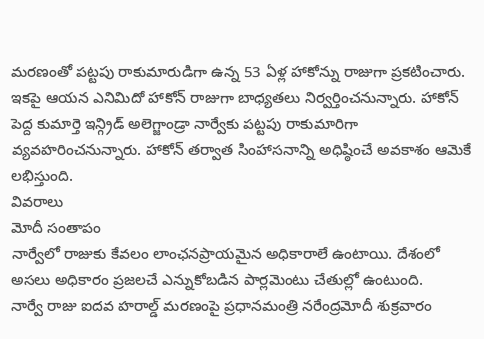మరణంతో పట్టపు రాకుమారుడిగా ఉన్న 53 ఏళ్ల హాకోన్ను రాజుగా ప్రకటించారు. ఇకపై ఆయన ఎనిమిదో హాకోన్ రాజుగా బాధ్యతలు నిర్వర్తించనున్నారు. హాకోన్ పెద్ద కుమార్తె ఇన్గ్రిడ్ అలెగ్జాండ్రా నార్వేకు పట్టపు రాకుమారిగా వ్యవహరించనున్నారు. హాకోన్ తర్వాత సింహాసనాన్ని అధిష్ఠించే అవకాశం ఆమెకే లభిస్తుంది.
వివరాలు
మోదీ సంతాపం
నార్వేలో రాజుకు కేవలం లాంఛనప్రాయమైన అధికారాలే ఉంటాయి. దేశంలో అసలు అధికారం ప్రజలచే ఎన్నుకోబడిన పార్లమెంటు చేతుల్లో ఉంటుంది.
నార్వే రాజు ఐదవ హరాల్డ్ మరణంపై ప్రధానమంత్రి నరేంద్రమోదీ శుక్రవారం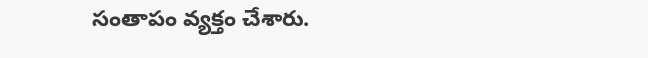సంతాపం వ్యక్తం చేశారు.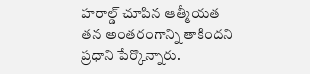హరాల్డ్ చూపిన ఆత్మీయత తన అంతరంగాన్ని తాకిందని ప్రధాని పేర్కొన్నారు.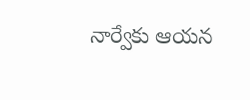నార్వేకు ఆయన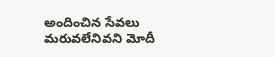అందించిన సేవలు మరువలేనివని మోదీ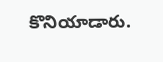కొనియాడారు.